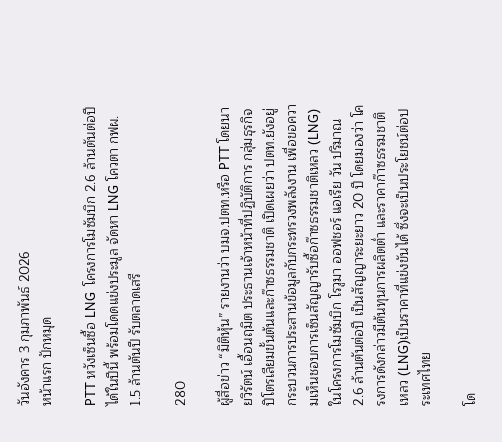วันอังคาร 3 กุมภาพันธ์ 2026
หน้าแรก ปักหมุด

PTT หวังเซ็นซื้อ LNG  โครงการโมซัมบิก 2.6 ล้านตันต่อปีได้ในปีนี้ พร้อมโดดแข่งประมูล จัดหา LNG โควตา กฟผ. 1.5 ล้านตันปี รับตลาดเสรี

280

ผู้สื่อข่าว “มิติหุ้น” รายงานว่า บมจ.ปตท.หรือ PTT โดยนายวิรัตน์ เอื้อนฤมิต ประธานเจ้าหน้าที่ปฏิบัติการ กลุ่มธุรกิจปิโตรเลียมขั้นต้นและก๊าซธรรมชาติ เปิดเผยว่า ปตท.ยังอยู่กระบวนการประสานข้อมูลกับกระทรวงพลังงาน เพื่อขอความเห็นชอบการเซ็นสัญญารับซื้อก๊าซธรรมชาติเหลว (LNG) ในโครงการโมซัมบิก โรวูมา ออฟชอร์ แอเรีย วัน ปริมาณ 2.6 ล้านตันต่อปี เป็นสัญญาระยะยาว 20 ปี โดยมองว่า โครงการดังกล่าวมีต้นทุนการผลิตต่ำ และราคาก๊าซธรรมชาติเหลว (LNG)เป็นราคาที่แข่งขันได้ ซึ่งจะเป็นประโยชน์ต่อประเทศไทย

โด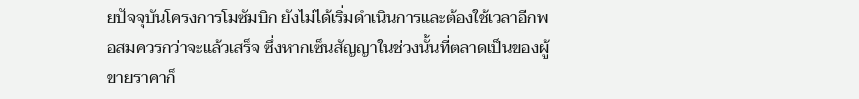ยปัจจุบันโครงการโมซัมบิก ยังไม่ได้เริ่มดำเนินการและต้องใช้เวลาอีกพอสมควรกว่าจะแล้วเสร็จ ซึ่งหากเซ็นสัญญาในช่วงนั้นที่ตลาดเป็นของผู้ขายราคาก็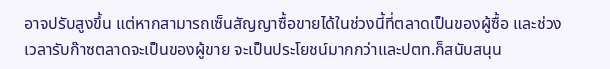อาจปรับสูงขึ้น แต่หากสามารถเซ็นสัญญาซื้อขายได้ในช่วงนี้ที่ตลาดเป็นของผู้ซื้อ และช่วงเวลารับก๊าซตลาดจะเป็นของผู้ขาย จะเป็นประโยชน์มากกว่าและปตท.ก็สนับสนุน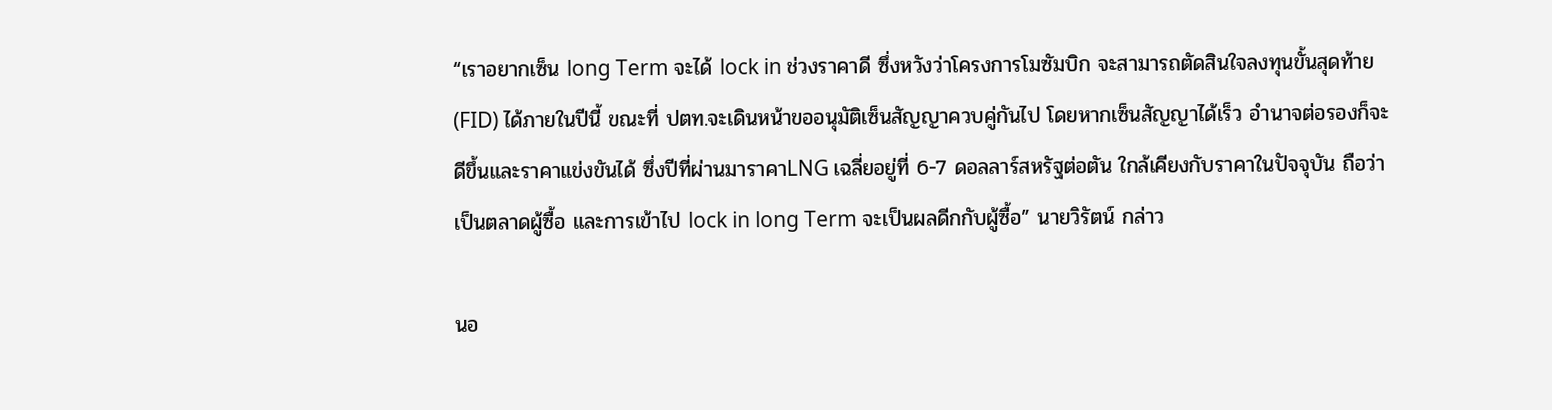“เราอยากเซ็น long Term จะได้ lock in ช่วงราคาดี ซึ่งหวังว่าโครงการโมซัมบิก จะสามารถตัดสินใจลงทุนขั้นสุดท้าย(FID) ได้ภายในปีนี้ ขณะที่ ปตท.จะเดินหน้าขออนุมัติเซ็นสัญญาควบคู่กันไป โดยหากเซ็นสัญญาได้เร็ว อำนาจต่อรองก็จะดีขึ้นและราคาแข่งขันได้ ซึ่งปีที่ผ่านมาราคาLNG เฉลี่ยอยู่ที่ 6-7 ดอลลาร์สหรัฐต่อตัน ใกล้เคียงกับราคาในปัจจุบัน ถือว่าเป็นตลาดผู้ซื้อ และการเข้าไป lock in long Term จะเป็นผลดีกกับผู้ซื้อ” นายวิรัตน์ กล่าว

นอ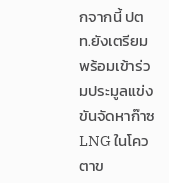กจากนี้ ปตท.ยังเตรียมพร้อมเข้าร่วมประมูลแข่งขันจัดหาก๊าซ LNG ในโควตาข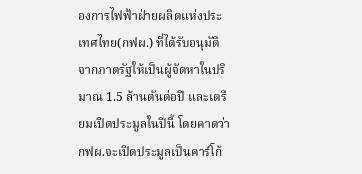องการไฟฟ้าฝ่ายผลิตแห่งประเทศไทย(กฟผ.) ที่ได้รับอนุมัติจากภาตรัฐให้เป็นผู้จัดหาในปริมาณ 1.5 ล้านตันต่อปี และเตรียมเปิดประมูลในปีนี้ โดยคาดว่า กฟผ.จะเปิดประมูลเป็นคาร์โก้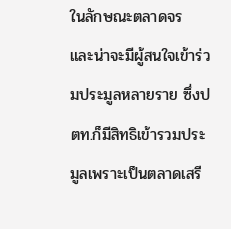ในลักษณะตลาดจร และน่าจะมีผู้สนใจเข้าร่วมประมูลหลายราย ซึ่งปตท.ก็มีสิทธิเข้ารวมประมูลเพราะเป็นตลาดเสรี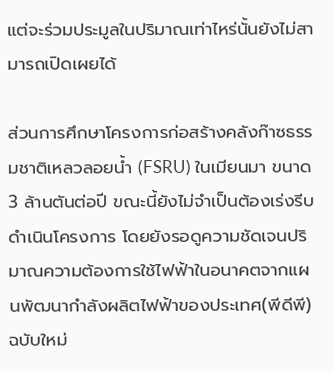แต่จะร่วมประมูลในปริมาณเท่าไหร่นั้นยังไม่สามารถเปิดเผยได้

ส่วนการศึกษาโครงการก่อสร้างคลังก๊าซธรรมชาติเหลวลอยน้ำ (FSRU) ในเมียนมา ขนาด 3 ล้านตันต่อปี ขณะนี้ยังไม่จำเป็นต้องเร่งรีบดำเนินโครงการ โดยยังรอดูความชัดเจนปริมาณความต้องการใช้ไฟฟ้าในอนาคตจากแผนพัฒนากำลังผลิตไฟฟ้าของประเทศ(พีดีพี)ฉบับใหม่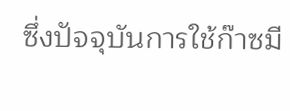ซึ่งปัจจุบันการใช้ก๊าซมี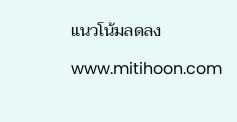แนวโน้มลดลง

www.mitihoon.com